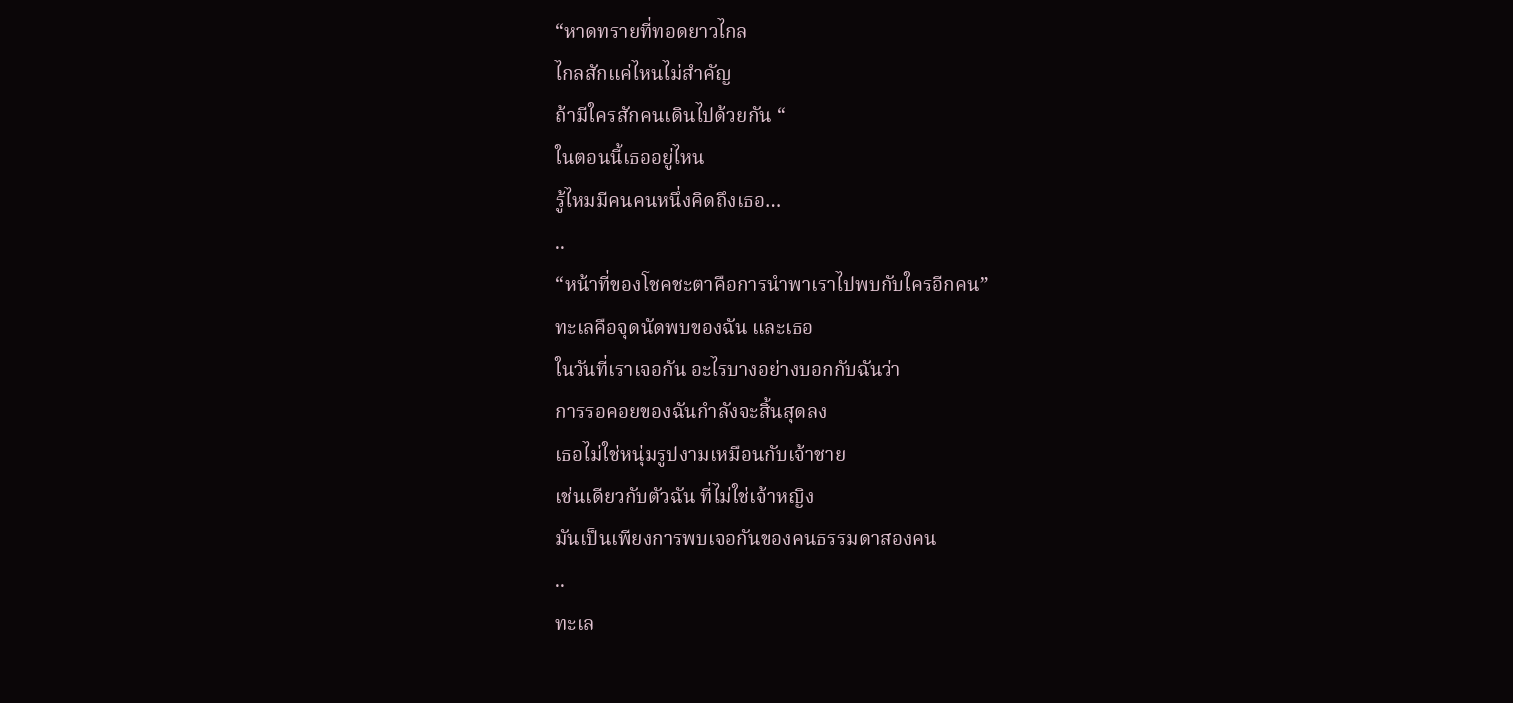“หาดทรายที่ทอดยาวไกล
ไกลสักแค่ไหนไม่สำคัญ
ถ้ามีใครสักคนเดินไปด้วยกัน “
ในตอนนี้เธออยู่ไหน
รู้ไหมมีคนคนหนึ่งคิดถึงเธอ…
..
“หน้าที่ของโชคชะตาคือการนำพาเราไปพบกับใครอีกคน”
ทะเลคือจุดนัดพบของฉัน และเธอ
ในวันที่เราเจอกัน อะไรบางอย่างบอกกับฉันว่า
การรอคอยของฉันกำลังจะสิ้นสุดลง
เธอไม่ใช่หนุ่มรูปงามเหมือนกับเจ้าชาย
เช่นเดียวกับตัวฉัน ที่ไม่ใช่เจ้าหญิง
มันเป็นเพียงการพบเจอกันของคนธรรมดาสองคน
..
ทะเล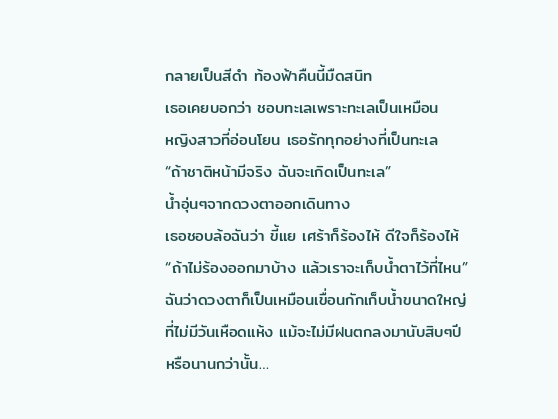กลายเป็นสีดำ ท้องฟ้าคืนนี้มืดสนิท
เธอเคยบอกว่า ชอบทะเลเพราะทะเลเป็นเหมือน
หญิงสาวที่อ่อนโยน เธอรักทุกอย่างที่เป็นทะเล
“ถ้าชาติหน้ามีจริง ฉันจะเกิดเป็นทะเล”
น้ำอุ่นๆจากดวงตาออกเดินทาง
เธอชอบล้อฉันว่า ขี้แย เศร้าก็ร้องไห้ ดีใจก็ร้องไห้
“ถ้าไม่ร้องออกมาบ้าง แล้วเราจะเก็บน้ำตาไว้ที่ไหน”
ฉันว่าดวงตาก็เป็นเหมือนเขื่อนกักเก็บน้ำขนาดใหญ่
ที่ไม่มีวันเหือดแห้ง แม้จะไม่มีฝนตกลงมานับสิบๆปี
หรือนานกว่านั้น…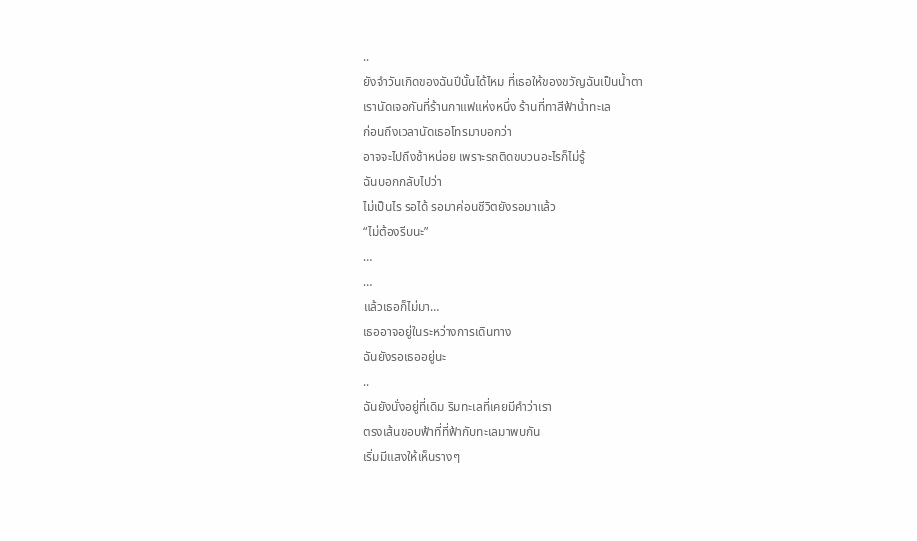..
ยังจำวันเกิดของฉันปีนั้นได้ไหม ที่เธอให้ของขวัญฉันเป็นน้ำตา
เรานัดเจอกันที่ร้านกาแฟแห่งหนึ่ง ร้านที่ทาสีฟ้าน้ำทะเล
ก่อนถึงเวลานัดเธอโทรมาบอกว่า
อาจจะไปถึงช้าหน่อย เพราะรถติดขบวนอะไรก็ไม่รู้
ฉันบอกกลับไปว่า
ไม่เป็นไร รอได้ รอมาค่อนชีวิตยังรอมาแล้ว
“ไม่ต้องรีบนะ”
…
…
แล้วเธอก็ไม่มา…
เธออาจอยู่ในระหว่างการเดินทาง
ฉันยังรอเธออยู่นะ
..
ฉันยังนั่งอยู่ที่เดิม ริมทะเลที่เคยมีคำว่าเรา
ตรงเส้นขอบฟ้าที่ที่ฟ้ากับทะเลมาพบกัน
เริ่มมีแสงให้เห็นรางๆ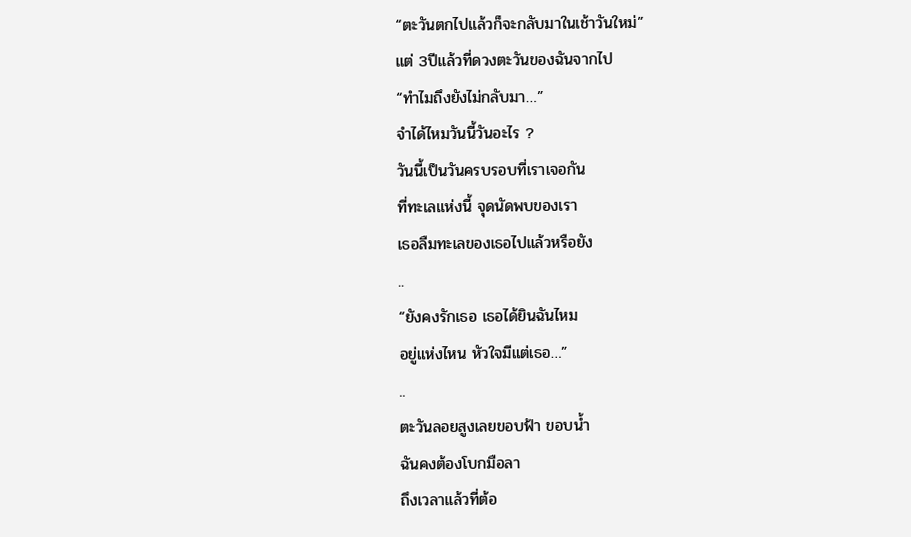“ตะวันตกไปแล้วก็จะกลับมาในเช้าวันใหม่”
แต่ 3ปีแล้วที่ดวงตะวันของฉันจากไป
“ทำไมถึงยังไม่กลับมา…”
จำได้ไหมวันนี้วันอะไร ?
วันนี้เป็นวันครบรอบที่เราเจอกัน
ที่ทะเลแห่งนี้ จุดนัดพบของเรา
เธอลืมทะเลของเธอไปแล้วหรือยัง
..
“ยังคงรักเธอ เธอได้ยินฉันไหม
อยู่แห่งไหน หัวใจมีแต่เธอ…”
..
ตะวันลอยสูงเลยขอบฟ้า ขอบน้ำ
ฉันคงต้องโบกมือลา
ถึงเวลาแล้วที่ต้อ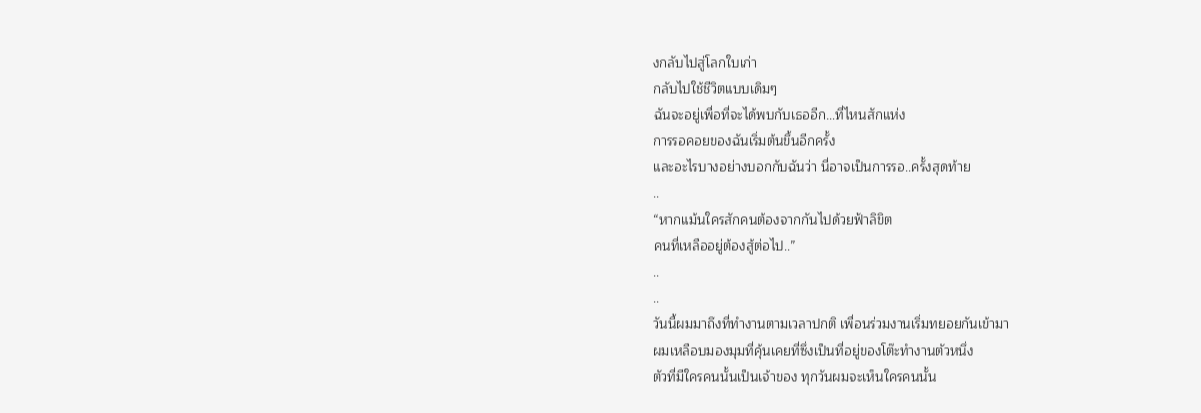งกลับไปสู่โลกใบเก่า
กลับไปใช้ชีวิตแบบเดิมๆ
ฉันจะอยู่เพื่อที่จะได้พบกับเธออีก…ที่ไหนสักแห่ง
การรอคอยของฉันเริ่มต้นขึ้นอีกครั้ง
และอะไรบางอย่างบอกกับฉันว่า นี่อาจเป็นการรอ..ครั้งสุดท้าย
..
“หากแม้นใครสักคนต้องจากกันไปด้วยฟ้าลิขิต
คนที่เหลืออยู่ต้องสู้ต่อไป..”
..
..
วันนี้ผมมาถึงที่ทำงานตามเวลาปกติ เพื่อนร่วมงานเริ่มทยอยกันเข้ามา
ผมเหลือบมองมุมที่คุ้นเคยที่ซึ่งเป็นที่อยู่ของโต๊ะทำงานตัวหนึ่ง
ตัวที่มีใครคนนั้นเป็นเจ้าของ ทุกวันผมจะเห็นใครคนนั้น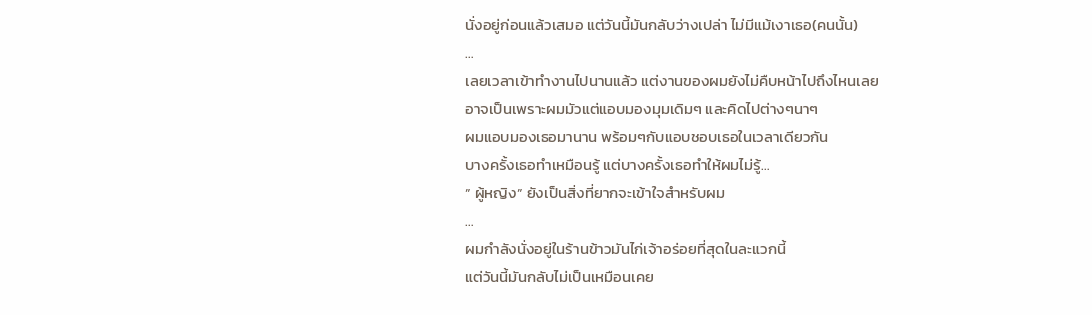นั่งอยู่ก่อนแล้วเสมอ แต่วันนี้มันกลับว่างเปล่า ไม่มีแม้เงาเธอ(คนนั้น)
…
เลยเวลาเข้าทำงานไปนานแล้ว แต่งานของผมยังไม่คืบหน้าไปถึงไหนเลย
อาจเป็นเพราะผมมัวแต่แอบมองมุมเดิมๆ และคิดไปต่างๆนาๆ
ผมแอบมองเธอมานาน พร้อมๆกับแอบชอบเธอในเวลาเดียวกัน
บางครั้งเธอทำเหมือนรู้ แต่บางครั้งเธอทำให้ผมไม่รู้…
” ผู้หญิง” ยังเป็นสิ่งที่ยากจะเข้าใจสำหรับผม
…
ผมกำลังนั่งอยู่ในร้านข้าวมันไก่เจ้าอร่อยที่สุดในละแวกนี้
แต่วันนี้มันกลับไม่เป็นเหมือนเคย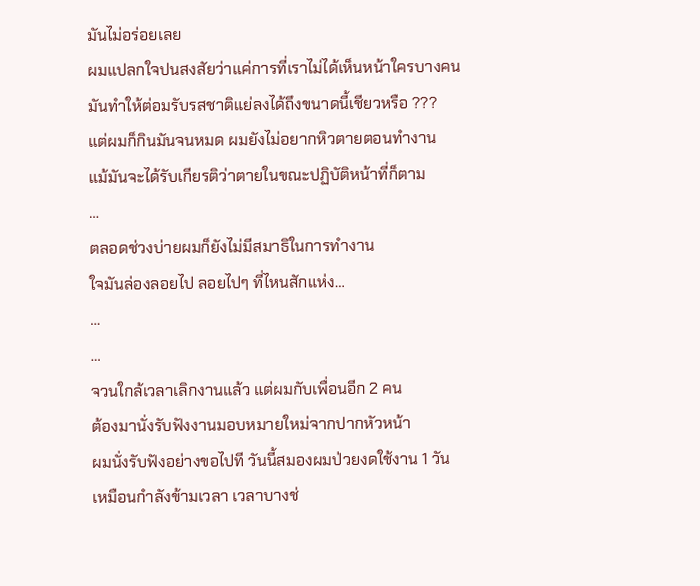มันไม่อร่อยเลย
ผมแปลกใจปนสงสัยว่าแค่การที่เราไม่ได้เห็นหน้าใครบางคน
มันทำให้ต่อมรับรสชาติแย่ลงได้ถึงขนาดนี้เชียวหรือ ???
แต่ผมก็กินมันจนหมด ผมยังไม่อยากหิวตายตอนทำงาน
แม้มันจะได้รับเกียรติว่าตายในขณะปฏิบัติหน้าที่ก็ตาม
…
ตลอดช่วงบ่ายผมก็ยังไม่มีสมาธิในการทำงาน
ใจมันล่องลอยไป ลอยไปๆ ที่ไหนสักแห่ง…
…
…
จวนใกล้เวลาเลิกงานแล้ว แต่ผมกับเพื่อนอีก 2 คน
ต้องมานั่งรับฟังงานมอบหมายใหม่จากปากหัวหน้า
ผมนั่งรับฟังอย่างขอไปที วันนี้สมองผมป่วยงดใช้งาน 1 วัน
เหมือนกำลังข้ามเวลา เวลาบางช่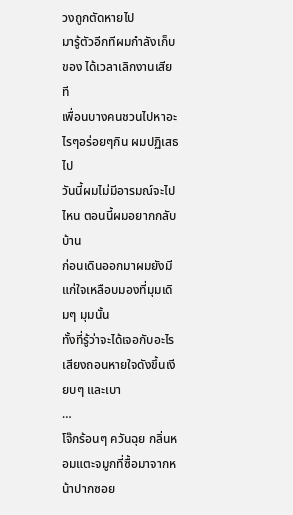วงถูกตัดหายไป
มารู้ตัวอีกทีผมกำลังเก็บของ ได้เวลาเลิกงานเสียที
เพื่อนบางคนชวนไปหาอะไรๆอร่อยๆกิน ผมปฏิเสธไป
วันนี้ผมไม่มีอารมณ์จะไปไหน ตอนนี้ผมอยากกลับบ้าน
ก่อนเดินออกมาผมยังมีแก่ใจเหลือบมองที่มุมเดิมๆ มุมนั้น
ทั้งที่รู้ว่าจะได้เจอกับอะไร เสียงถอนหายใจดังขึ้นเงียบๆ และเบา
…
โจ๊กร้อนๆ ควันฉุย กลิ่นหอมแตะจมูกที่ซื้อมาจากหน้าปากซอย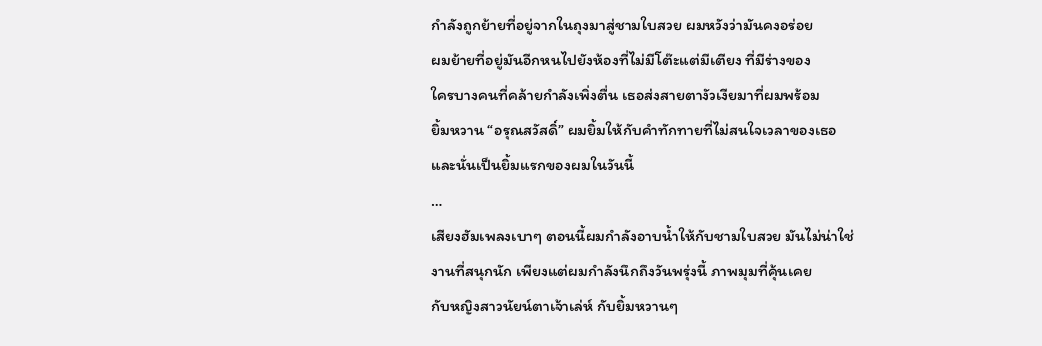กำลังถูกย้ายที่อยู่จากในถุงมาสู่ชามใบสวย ผมหวังว่ามันคงอร่อย
ผมย้ายที่อยู่มันอีกหนไปยังห้องที่ไม่มีโต๊ะแต่มีเตียง ที่มีร่างของ
ใครบางคนที่คล้ายกำลังเพิ่งตื่น เธอส่งสายตางัวเงียมาที่ผมพร้อม
ยิ้มหวาน “อรุณสวัสดิ์” ผมยิ้มให้กับคำทักทายที่ไม่สนใจเวลาของเธอ
และนั่นเป็นยิ้มแรกของผมในวันนี้
…
เสียงฮัมเพลงเบาๆ ตอนนี้ผมกำลังอาบน้ำให้กับชามใบสวย มันไม่น่าใช่
งานที่สนุกนัก เพียงแต่ผมกำลังนึกถึงวันพรุ่งนี้ ภาพมุมที่คุ้นเคย
กับหญิงสาวนัยน์ตาเจ้าเล่ห์ กับยิ้มหวานๆ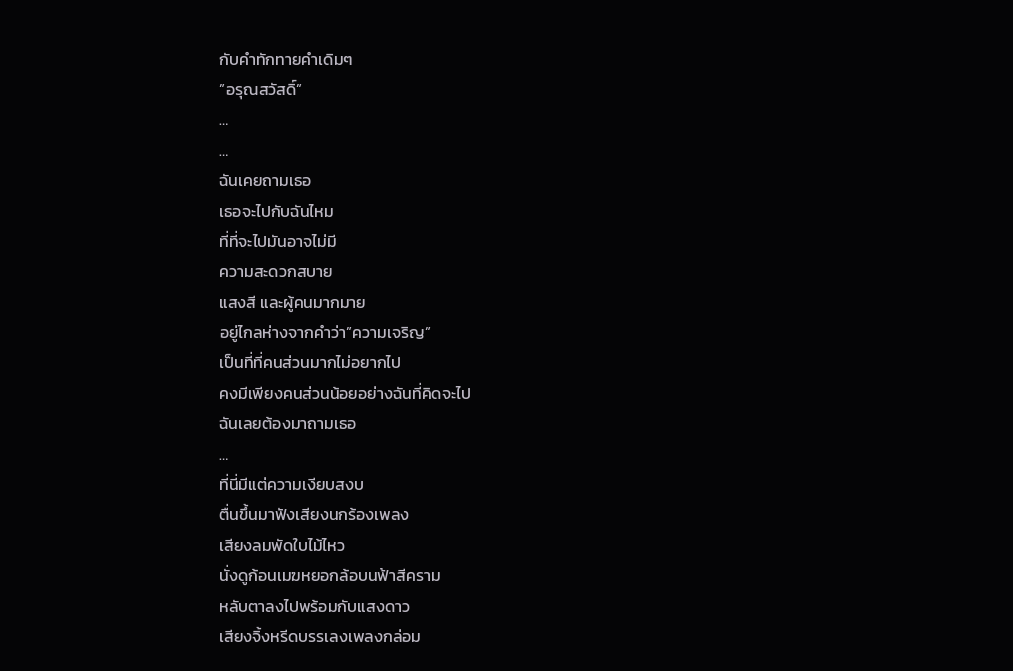กับคำทักทายคำเดิมๆ
”อรุณสวัสดิ์”
…
…
ฉันเคยถามเธอ
เธอจะไปกับฉันไหม
ที่ที่จะไปมันอาจไม่มี
ความสะดวกสบาย
แสงสี และผู้คนมากมาย
อยู่ไกลห่างจากคำว่า”ความเจริญ”
เป็นที่ที่คนส่วนมากไม่อยากไป
คงมีเพียงคนส่วนน้อยอย่างฉันที่คิดจะไป
ฉันเลยต้องมาถามเธอ
…
ที่นี่มีแต่ความเงียบสงบ
ตื่นขึ้นมาฟังเสียงนกร้องเพลง
เสียงลมพัดใบไม้ไหว
นั่งดูก้อนเมฆหยอกล้อบนฟ้าสีคราม
หลับตาลงไปพร้อมกับแสงดาว
เสียงจิ้งหรีดบรรเลงเพลงกล่อม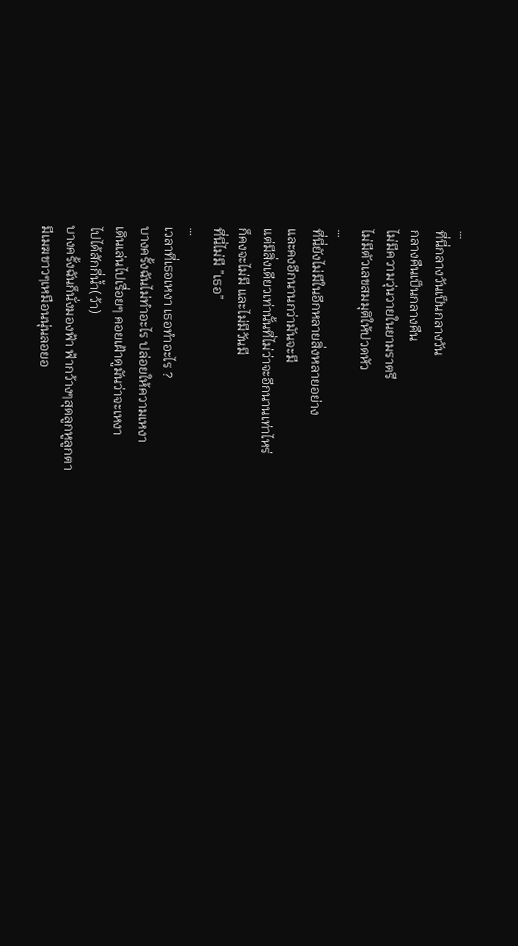…
ที่นี่กลางวันเป็นกลางวัน
กลางคืนเป็นกลางคืน
ไม่มีความวุ่นวายในยามราตรี
ไม่มีตัวเลขสมมุติให้ปวดหัว
…
ที่นี่ยังไม่มีในอีกหลายสิ่งหลายอย่าง
และคงอีกนานกว่ามันจะมี
แต่มีสิ่งเดียวเท่านั้นที่ไม่ว่าจะอีกนานเท่าไหร่
ก็คงจะไม่มี และไม่มีวันมี
ที่นี่ไม่มี ”เธอ”
…
เวลาที่เธอเหงา เธอทำอะไร ?
บางครั้งฉันไม่ทำอะไร ปล่อยให้ความเหงา
เดินเล่นไปเรื่อยๆ คอยเฝ้าดูมันว่าจะเหงา
ไปได้สักกี่น้ำ(ว้า)
บางครั้งฉันก็นั่งมองฟ้า ฟ้ากว้างๆสุดลูกหูลูกตา
มีเมฆขาวๆเหมือนนุ่นลอยอ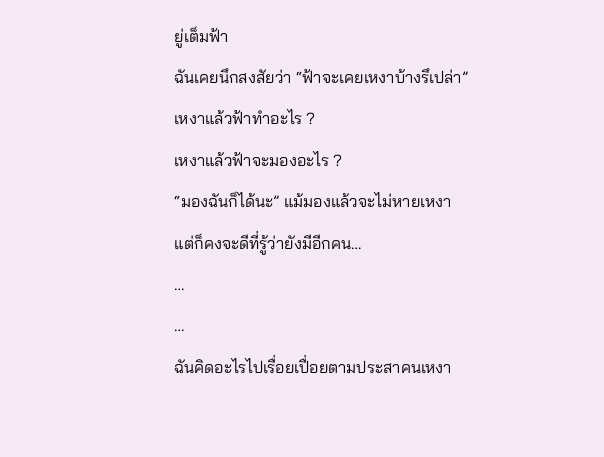ยู่เต็มฟ้า
ฉันเคยนึกสงสัยว่า “ฟ้าจะเคยเหงาบ้างรึเปล่า”
เหงาแล้วฟ้าทำอะไร ?
เหงาแล้วฟ้าจะมองอะไร ?
“มองฉันก็ได้นะ” แม้มองแล้วจะไม่หายเหงา
แต่ก็คงจะดีที่รู้ว่ายังมีอีกคน…
…
…
ฉันคิดอะไรไปเรื่อยเปื่อยตามประสาคนเหงา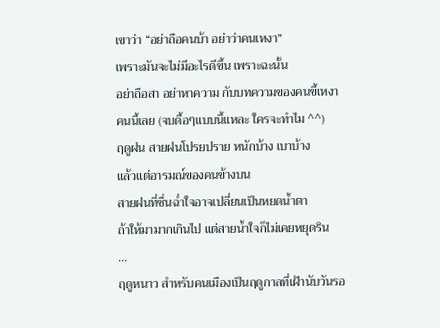เขาว่า “อย่าถือคนบ้า อย่าว่าคนเหงา”
เพราะมันจะไม่มีอะไรดีขึ้น เพราะฉะนั้น
อย่าถือสา อย่าหาความ กับบทความของคนขี้เหงา
คนนี้เลย (จบดื้อๆแบบนี้แหละ ใครจะทำไม ^^)
ฤดูฝน สายฝนโปรยปราย หนักบ้าง เบาบ้าง
แล้วแต่อารมณ์ของคนข้างบน
สายฝนที่ชื่นฉ่ำใจอาจเปลี่ยนเป็นหยดน้ำตา
ถ้าให้มามากเกินไป แต่สายน้ำใจก็ไม่เคยหยุดริน
…
ฤดูหนาว สำหรับคนเมืองเป็นฤดูกาลที่เฝ้านับวันรอ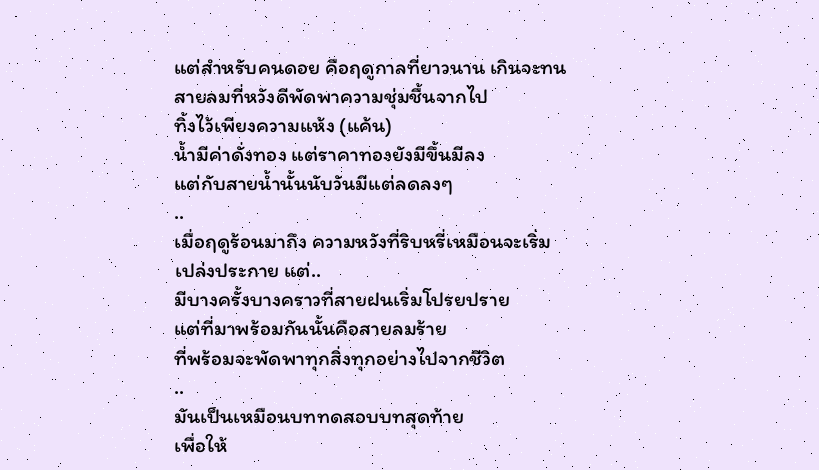แต่สำหรับคนดอย คือฤดูกาลที่ยาวนาน เกินจะทน
สายลมที่หวังดีพัดพาความชุ่มชื้นจากไป
ทิ้งไว้เพียงความแห้ง (แค้น)
น้ำมีค่าดั่งทอง แต่ราคาทองยังมีขึ้นมีลง
แต่กับสายน้ำนั้นนับวันมีแต่ลดลงๆ
..
เมื่อฤดูร้อนมาถึง ความหวังที่ริบหรี่เหมือนจะเริ่ม
เปล่งประกาย แต่..
มีบางครั้งบางคราวที่สายฝนเริ่มโปรยปราย
แต่ที่มาพร้อมกันนั้นคือสายลมร้าย
ที่พร้อมจะพัดพาทุกสิ่งทุกอย่างไปจากชีวิต
..
มันเป็นเหมือนบททดสอบบทสุดท้าย
เพื่อให้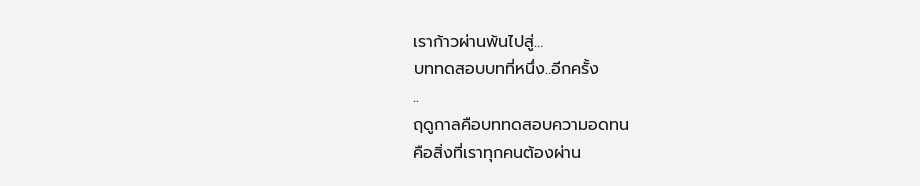เราก้าวผ่านพ้นไปสู่…
บททดสอบบทที่หนึ่ง..อีกครั้ง
..
ฤดูกาลคือบททดสอบความอดทน
คือสิ่งที่เราทุกคนต้องผ่าน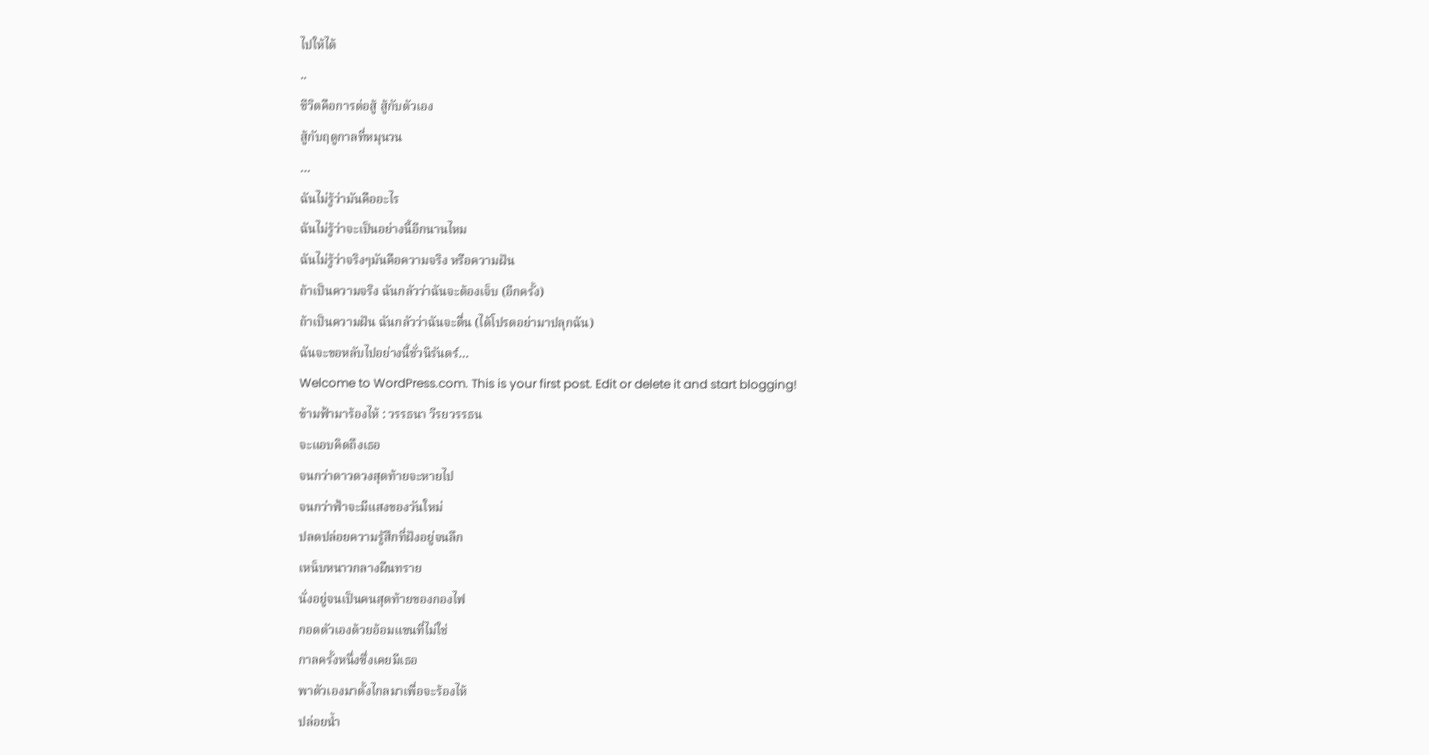ไปให้ได้
..
ชีวิตคือการต่อสู้ สู้กับตัวเอง
สู้กับฤดูกาลที่หมุนวน
…
ฉันไม่รู้ว่ามันคืออะไร
ฉันไม่รู้ว่าจะเป็นอย่างนี้อีกนานไหม
ฉันไม่รู้ว่าจริงๆมันคือความจริง หรือความฝัน
ถ้าเป็นความจริง ฉันกลัวว่าฉันจะต้องเจ็บ (อีกครั้ง)
ถ้าเป็นความฝัน ฉันกลัวว่าฉันจะตื่น (ได้โปรดอย่ามาปลุกฉัน)
ฉันจะขอหลับไปอย่างนี้ชั่วนิรันดร์…
Welcome to WordPress.com. This is your first post. Edit or delete it and start blogging!
ข้ามฟ้ามาร้องไห้ : วรรธนา วีรยวรรธน
จะแอบคิดถึงเธอ
จนกว่าดาวดวงสุดท้ายจะหายไป
จนกว่าฟ้าจะมีแสงของวันใหม่
ปลดปล่อยความรู้สึกที่ฝังอยู่จนลึก
เหน็บหนาวกลางผืนทราย
นั่งอยู่จนเป็นคนสุดท้ายของกองไฟ
กอดตัวเองด้วยอ้อมแขนที่ไม่ใช่
กาลครั้งหนึ่งซึ่งเคยมีเธอ
พาตัวเองมาตั้งไกลมาเพื่อจะร้องไห้
ปล่อยน้ำ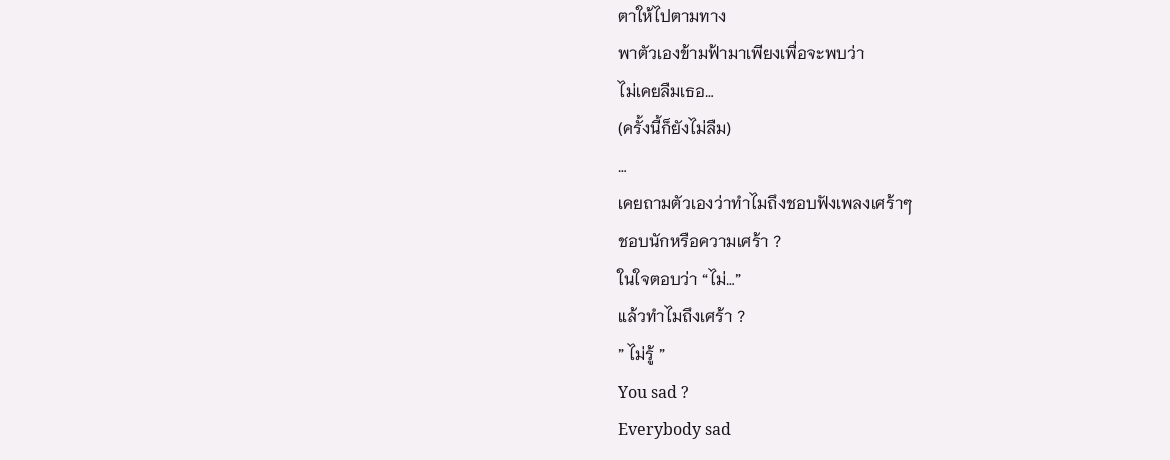ตาให้ไปตามทาง
พาตัวเองข้ามฟ้ามาเพียงเพื่อจะพบว่า
ไม่เคยลืมเธอ…
(ครั้งนี้ก็ยังไม่ลืม)
…
เคยถามตัวเองว่าทำไมถึงชอบฟังเพลงเศร้าๆ
ชอบนักหรือความเศร้า ?
ในใจตอบว่า “ไม่…”
แล้วทำไมถึงเศร้า ?
” ไม่รู้ ”
You sad ?
Everybody sad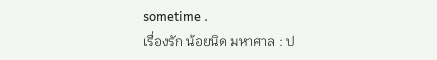sometime .
เรื่องรัก น้อยนิด มหาศาล : ป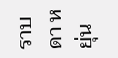ราบดา หยุ่น